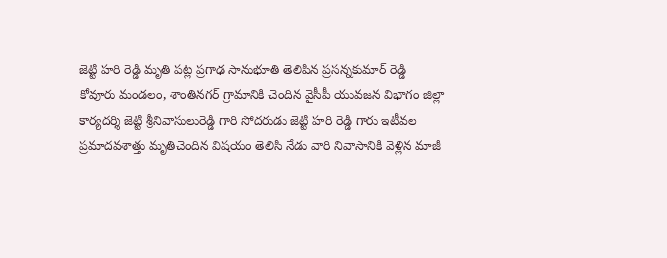జెట్టి హరి రెడ్డి మృతి పట్ల ప్రగాఢ సానుభూతి తెలిపిన ప్రసన్నకుమార్ రెడ్డి
కోవూరు మండలం, శాంతినగర్ గ్రామానికి చెందిన వైసీపీ యువజన విభాగం జిల్లా కార్యదర్శి జెట్టి శ్రీనివాసులురెడ్డి గారి సోదరుడు జెట్టి హరి రెడ్డి గారు ఇటీవల ప్రమాదవశాత్తు మృతిచెందిన విషయం తెలిసి నేడు వారి నివాసానికి వెళ్లిన మాజీ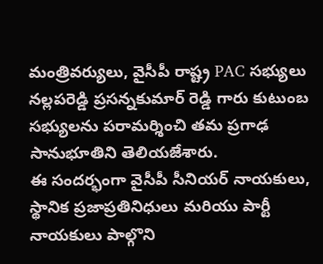మంత్రివర్యులు, వైసీపీ రాష్ట్ర PAC సభ్యులు నల్లపరెడ్డి ప్రసన్నకుమార్ రెడ్డి గారు కుటుంబ సభ్యులను పరామర్శించి తమ ప్రగాఢ సానుభూతిని తెలియజేశారు.
ఈ సందర్భంగా వైసీపీ సీనియర్ నాయకులు, స్థానిక ప్రజాప్రతినిధులు మరియు పార్టీ నాయకులు పాల్గొని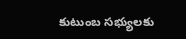కుటుంబ సభ్యులకు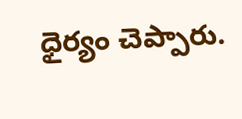ధైర్యం చెప్పారు.